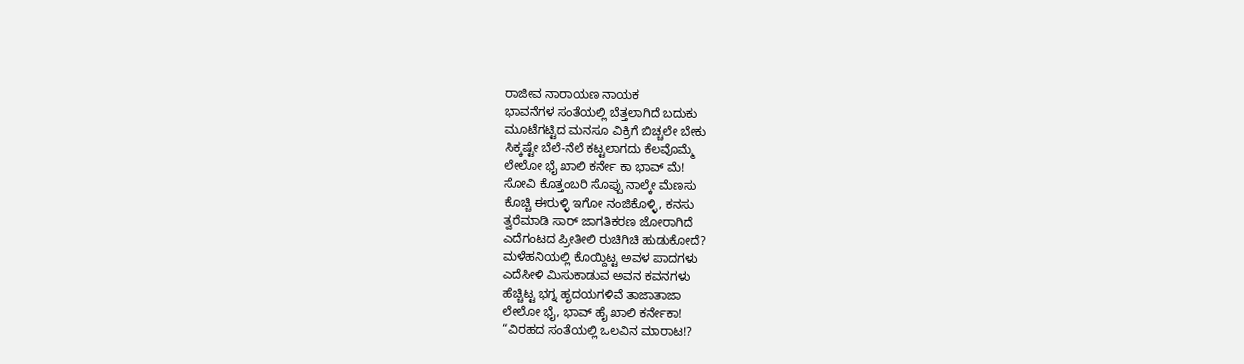ರಾಜೀವ ನಾರಾಯಣ ನಾಯಕ
ಭಾವನೆಗಳ ಸಂತೆಯಲ್ಲಿ ಬೆತ್ತಲಾಗಿದೆ ಬದುಕು
ಮೂಟೆಗಟ್ಟಿದ ಮನಸೂ ವಿಕ್ರಿಗೆ ಬಿಚ್ಚಲೇ ಬೇಕು
ಸಿಕ್ಕಷ್ಟೇ ಬೆಲೆ-ನೆಲೆ ಕಟ್ಟಲಾಗದು ಕೆಲವೊಮ್ಮೆ
ಲೇಲೋ ಭೈ ಖಾಲಿ ಕರ್ನೇ ಕಾ ಭಾವ್ ಮೆ!
ಸೋವಿ ಕೊತ್ತಂಬರಿ ಸೊಪ್ಪು ನಾಲ್ಕೇ ಮೆಣಸು
ಕೊಚ್ಚಿ ಈರುಳ್ಳಿ ಇಗೋ ನಂಜಿಕೊಳ್ಳಿ, ಕನಸು
ತ್ವರೆಮಾಡಿ ಸಾರ್ ಜಾಗತಿಕರಣ ಜೋರಾಗಿದೆ
ಎದೆಗಂಟದ ಪ್ರೀತೀಲಿ ರುಚಿಗಿಚಿ ಹುಡುಕೋದೆ?
ಮಳೆಹನಿಯಲ್ಲಿ ಕೊಯ್ದಿಟ್ಟ ಅವಳ ಪಾದಗಳು
ಎದೆಸೀಳಿ ಮಿಸುಕಾಡುವ ಅವನ ಕವನಗಳು
ಹೆಚ್ಚಿಟ್ಟ ಭಗ್ನ ಹೃದಯಗಳಿವೆ ತಾಜಾತಾಜಾ
ಲೇಲೋ ಭೈ, ಭಾವ್ ಹೈ ಖಾಲಿ ಕರ್ನೇಕಾ!
“ವಿರಹದ ಸಂತೆಯಲ್ಲಿ ಒಲವಿನ ಮಾರಾಟ!?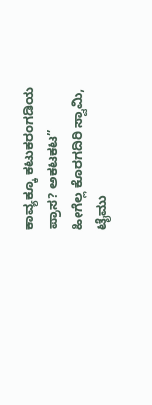ಕಾವ್ಯಕ್ಕೂ ಕಟುಕರಂಗಡಿಯ ಪ್ರಾಸ? ಅಕಟಕಟ”
ಹೀಗೆಲ್ಲ ಕೊರಗದಿರಿ ಸ್ವಾಮಿ, ಟೈಮು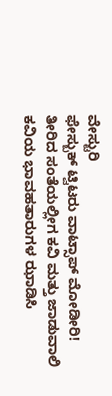ವೇಸ್ಟುರಿ
ಫೇಸ್ಬುಕ್ ಟ್ವಿಟರು ವಾಟ್ಸಾಪ್ ಮೋಡೀರಿ!
ತೀರಿದ ಸಂತೆಯಲ್ಲೀಗ ಕವಿ ಮತ್ತು ಜಾಡುವಾಲಿ
ಕವಿಯ ಭಾವಹತಾರುಗಳ ಝಾಡಿಸಿ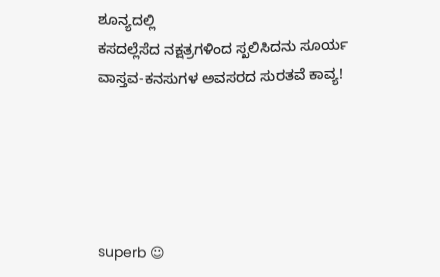ಶೂನ್ಯದಲ್ಲಿ
ಕಸದಲ್ಲೆಸೆದ ನಕ್ಷತ್ರಗಳಿಂದ ಸ್ಖಲಿಸಿದನು ಸೂರ್ಯ
ವಾಸ್ತವ-ಕನಸುಗಳ ಅವಸರದ ಸುರತವೆ ಕಾವ್ಯ!





superb ☺